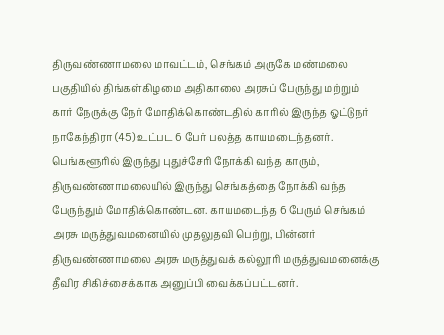திருவண்ணாமலை மாவட்டம், செங்கம் அருகே மண்மலை பகுதியில் திங்கள்கிழமை அதிகாலை அரசுப் பேருந்து மற்றும் கார் நேருக்கு நேர் மோதிக்கொண்டதில் காரில் இருந்த ஓட்டுநர் நாகேந்திரா (45) உட்பட 6 பேர் பலத்த காயமடைந்தனர். பெங்களூரில் இருந்து புதுச்சேரி நோக்கி வந்த காரும், திருவண்ணாமலையில் இருந்து செங்கத்தை நோக்கி வந்த பேருந்தும் மோதிக்கொண்டன. காயமடைந்த 6 பேரும் செங்கம் அரசு மருத்துவமனையில் முதலுதவி பெற்று, பின்னர் திருவண்ணாமலை அரசு மருத்துவக் கல்லூரி மருத்துவமனைக்கு தீவிர சிகிச்சைக்காக அனுப்பி வைக்கப்பட்டனர்.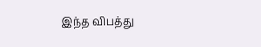இந்த விபத்து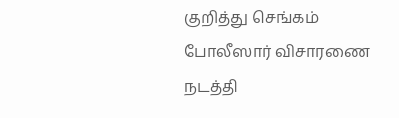குறித்து செங்கம் போலீஸார் விசாரணை நடத்தி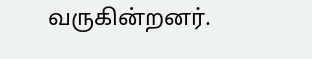வருகின்றனர்.